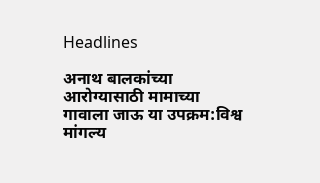Headlines

अनाथ बालकांच्या आरोग्यासाठी मामाच्या गावाला जाऊ या उपक्रम:विश्व मांगल्य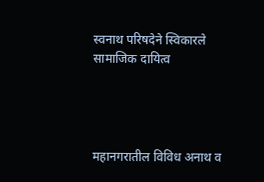स्वनाथ परिषदेने स्विकारले सामाजिक दायित्व




महानगरातील विविध अनाथ व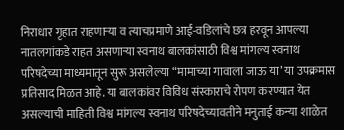निराधार गृहात राहणाऱ्या व त्याचप्रमाणे आई-वडिलांचे छत्र हरवून आपल्या नातलगांकडे राहत असणाऱ्या स्वनाथ बालकांसाठी विश्व मांगल्य स्वनाथ परिषदेच्या माध्यमातून सुरू असलेल्या “मामाच्या गावाला जाऊ या’ या उपक्रमास प्रतिसाद मिळत आहे. या बालकांवर विविध संस्काराचे रोपण करण्यात येत असल्याची माहिती विश्व मांगल्य स्वनाथ परिषदेच्यावतीने मनुताई कन्या शाळेत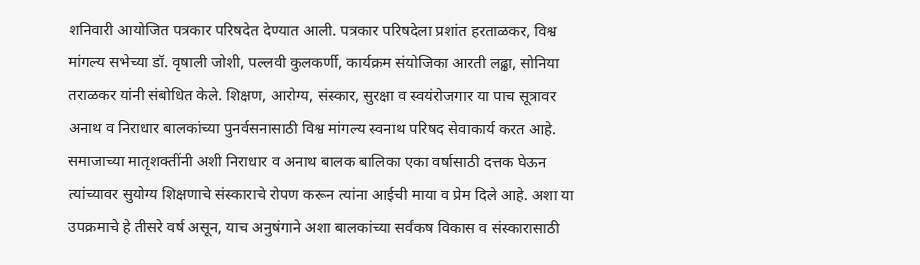शनिवारी आयोजित पत्रकार परिषदेत देण्यात आली. पत्रकार परिषदेला प्रशांत हरताळकर, विश्व मांगल्य सभेच्या डॉ. वृषाली जोशी, पल्लवी कुलकर्णी, कार्यक्रम संयोजिका आरती लढ्ढा, सोनिया तराळकर यांनी संबोधित केले. शिक्षण, आरोग्य, संस्कार, सुरक्षा व स्वयंरोजगार या पाच सूत्रावर अनाथ व निराधार बालकांच्या पुनर्वसनासाठी विश्व मांगल्य स्वनाथ परिषद सेवाकार्य करत आहे. समाजाच्या मातृशक्तींनी अशी निराधार व अनाथ बालक बालिका एका वर्षासाठी दत्तक घेऊन त्यांच्यावर सुयोग्य शिक्षणाचे संस्काराचे रोपण करून त्यांना आईची माया व प्रेम दिले आहे. अशा या उपक्रमाचे हे तीसरे वर्ष असून, याच अनुषंगाने अशा बालकांच्या सर्वंकष विकास व संस्कारासाठी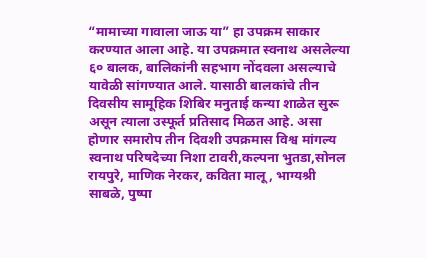“मामाच्या गावाला जाऊ या” हा उपक्रम साकार करण्यात आला आहे. या उपक्रमात स्वनाथ असलेल्या ६० बालक, बालिकांनी सहभाग नोंदवला असल्याचे यावेळी सांगण्यात आले. यासाठी बालकांचे तीन दिवसीय सामूहिक शिबिर मनुताई कन्या शाळेत सुरू असून त्याला उस्फूर्त प्रतिसाद मिळत आहे. असा होणार समारोप तीन दिवशी उपक्रमास विश्व मांगल्य स्वनाथ परिषदेच्या निशा टावरी,कल्पना भुतडा,सोनल रायपुरे, माणिक नेरकर, कविता मालू, भाग्यश्री साबळे, पुष्पा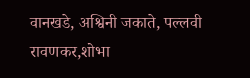वानखडे, अश्विनी जकाते, पल्लवी रावणकर,शोभा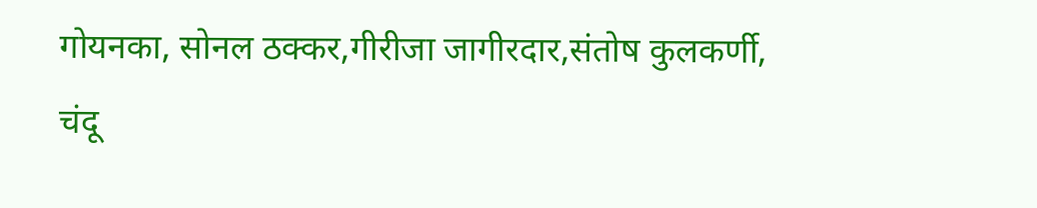गोयनका, सोनल ठक्कर,गीरीजा जागीरदार,संतोष कुलकर्णी, चंदू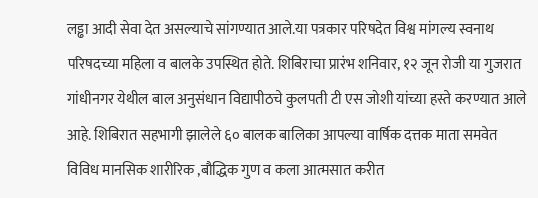लड्ढा आदी सेवा देत असल्याचे सांगण्यात आले.या पत्रकार परिषदेत विश्व मांगल्य स्वनाथ परिषदच्या महिला व बालके उपस्थित होते. शिबिराचा प्रारंभ शनिवार, १२ जून रोजी या गुजरात गांधीनगर येथील बाल अनुसंधान विद्यापीठचे कुलपती टी एस जोशी यांच्या हस्ते करण्यात आले आहे. शिबिरात सहभागी झालेले ६० बालक बालिका आपल्या वार्षिक दत्तक माता समवेत विविध मानसिक शारीरिक ,बौद्धिक गुण व कला आत्मसात करीत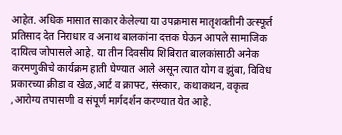आहेत. अधिक मासात साकार केलेल्या या उपक्रमास मातृशक्तीनी उत्स्फूर्त प्रतिसाद देत निराधार व अनाथ बालकांना दत्तक घेऊन आपले सामाजिक दायित्व जोपासले आहे. या तीन दिवसीय शिबिरात बालकांसाठी अनेक करमणुकीचे कार्यक्रम हाती घेण्यात आले असून त्यात योग व झुंबा, विविध प्रकारच्या क्रीडा व खेळ,आर्ट व क्राफ्ट, संस्कार, कथाकथन, वकृत्व ,आरोग्य तपासणी व संपूर्ण मार्गदर्शन करण्यात येत आहे.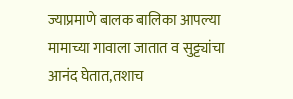ज्याप्रमाणे बालक बालिका आपल्या मामाच्या गावाला जातात व सुट्ट्यांचा आनंद घेतात,तशाच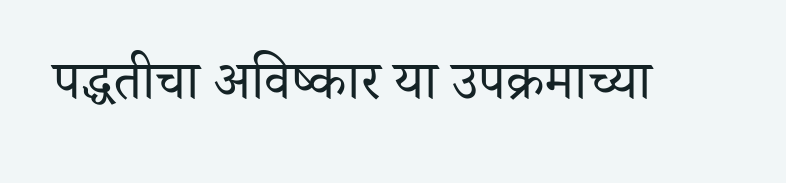पद्धतीचा अविष्कार या उपक्रमाच्या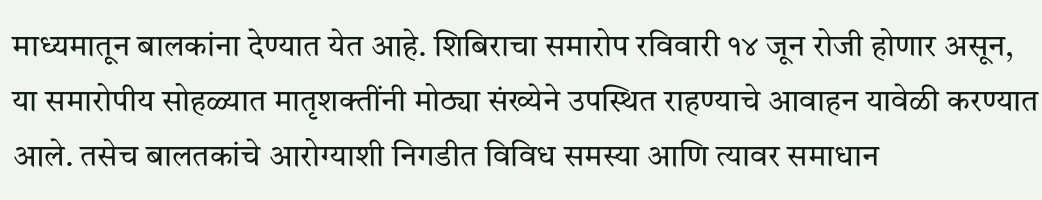माध्यमातून बालकांना देण्यात येत आहे. शिबिराचा समारोप रविवारी १४ जून रोजी होणार असून, या समारोपीय सोहळ्यात मातृशक्तींनी मोठ्या संख्येने उपस्थित राहण्याचे आवाहन यावेळी करण्यात आले. तसेच बालतकांचे आरोग्याशी निगडीत विविध समस्या आणि त्यावर समाधान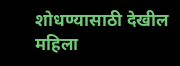शोधण्यासाठी देखील महिला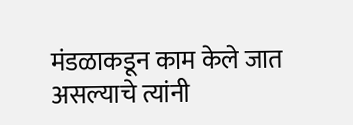मंडळाकडून काम केले जात असल्याचे त्यांनी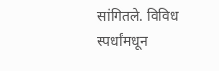सांगितले. विविध स्पर्धांमधून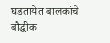घडतायेत बालकांचे बौद्धीक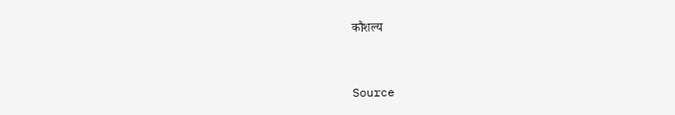कौशल्य



Source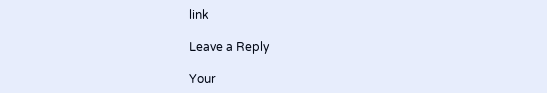link

Leave a Reply

Your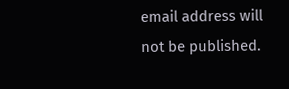email address will not be published.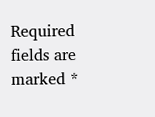Required fields are marked *